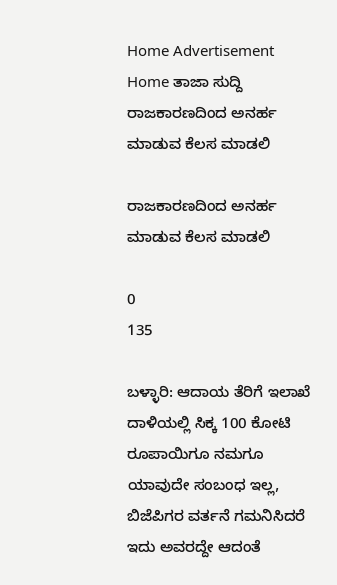Home Advertisement
Home ತಾಜಾ ಸುದ್ದಿ ರಾಜಕಾರಣದಿಂದ ಅನರ್ಹ ಮಾಡುವ ಕೆಲಸ ಮಾಡಲಿ

ರಾಜಕಾರಣದಿಂದ ಅನರ್ಹ ಮಾಡುವ ಕೆಲಸ ಮಾಡಲಿ

0
135

ಬಳ್ಳಾರಿ: ಆದಾಯ ತೆರಿಗೆ ಇಲಾಖೆ ದಾಳಿಯಲ್ಲಿ ಸಿಕ್ಕ 100 ಕೋಟಿ ರೂಪಾಯಿಗೂ ನಮಗೂ ಯಾವುದೇ ಸಂಬಂಧ ಇಲ್ಲ, ಬಿಜೆಪಿಗರ ವರ್ತನೆ ಗಮನಿಸಿದರೆ ಇದು ಅವರದ್ದೇ ಆದಂತೆ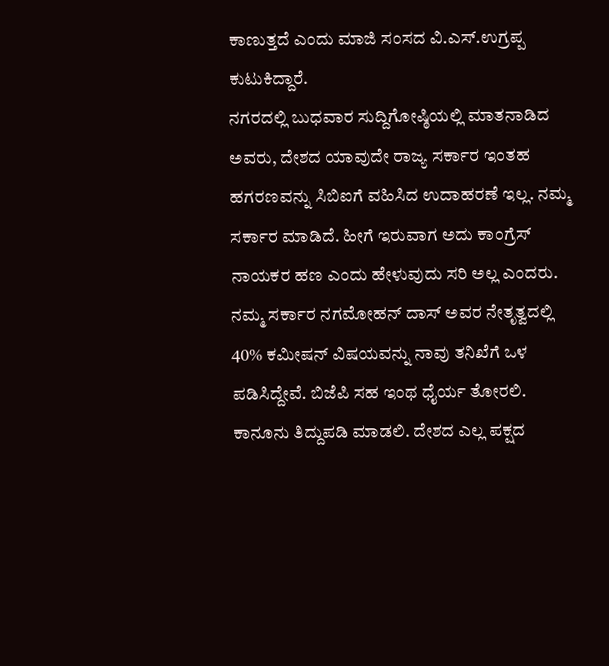ಕಾಣುತ್ತದೆ ಎಂದು ಮಾಜಿ ಸಂಸದ ವಿ.ಎಸ್.ಉಗ್ರಪ್ಪ ಕುಟುಕಿದ್ದಾರೆ.
ನಗರದಲ್ಲಿ ಬುಧವಾರ ಸುದ್ದಿಗೋಷ್ಠಿಯಲ್ಲಿ ಮಾತನಾಡಿದ ಅವರು, ದೇಶದ ಯಾವುದೇ ರಾಜ್ಯ ಸರ್ಕಾರ ಇಂತಹ ಹಗರಣವನ್ನು ಸಿಬಿಐಗೆ ವಹಿಸಿದ ಉದಾಹರಣೆ ಇಲ್ಲ. ನಮ್ಮ ಸರ್ಕಾರ ಮಾಡಿದೆ. ಹೀಗೆ ಇರುವಾಗ ಅದು ಕಾಂಗ್ರೆಸ್ ನಾಯಕರ ಹಣ ಎಂದು ಹೇಳುವುದು ಸರಿ ಅಲ್ಲ ಎಂದರು.
ನಮ್ಮ ಸರ್ಕಾರ ನಗಮೋಹನ್ ದಾಸ್ ಅವರ ನೇತೃತ್ವದಲ್ಲಿ 40% ಕಮೀಷನ್ ವಿಷಯವನ್ನು ನಾವು ತನಿಖೆಗೆ ಒಳ ಪಡಿಸಿದ್ದೇವೆ. ಬಿಜೆಪಿ ಸಹ ಇಂಥ ಧೈರ್ಯ ತೋರಲಿ. ಕಾನೂನು ತಿದ್ದುಪಡಿ ಮಾಡಲಿ. ದೇಶದ ಎಲ್ಲ ಪಕ್ಷದ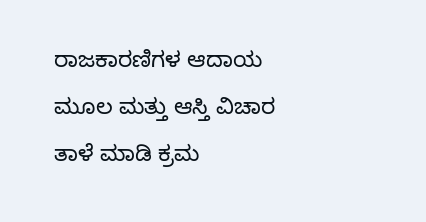ರಾಜಕಾರಣಿಗಳ ಆದಾಯ ಮೂಲ ಮತ್ತು ಆಸ್ತಿ ವಿಚಾರ ತಾಳೆ ಮಾಡಿ ಕ್ರಮ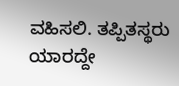ವಹಿಸಲಿ. ತಪ್ಪಿತಸ್ಥರು ಯಾರದ್ದೇ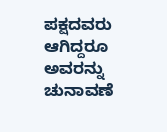ಪಕ್ಷದವರು ಆಗಿದ್ದರೂ ಅವರನ್ನು ಚುನಾವಣೆ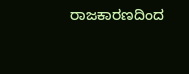ರಾಜಕಾರಣದಿಂದ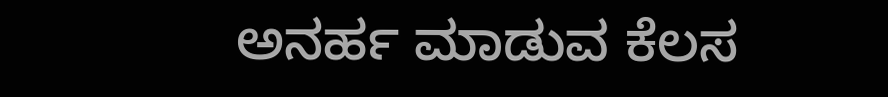ಅನರ್ಹ ಮಾಡುವ ಕೆಲಸ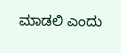ಮಾಡಲಿ ಎಂದು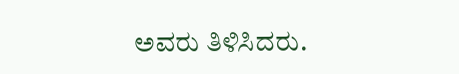ಅವರು ತಿಳಿಸಿದರು.